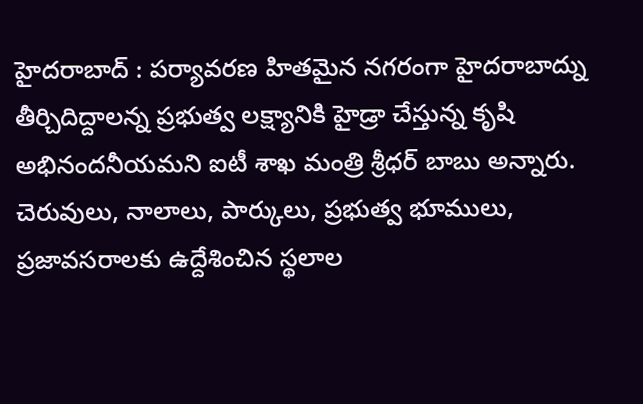హైదరాబాద్ : పర్యావరణ హితమైన నగరంగా హైదరాబాద్ను తీర్చిదిద్దాలన్న ప్రభుత్వ లక్ష్యానికి హైడ్రా చేస్తున్న కృషి అభినందనీయమని ఐటీ శాఖ మంత్రి శ్రీధర్ బాబు అన్నారు. చెరువులు, నాలాలు, పార్కులు, ప్రభుత్వ భూములు, ప్రజావసరాలకు ఉద్దేశించిన స్థలాల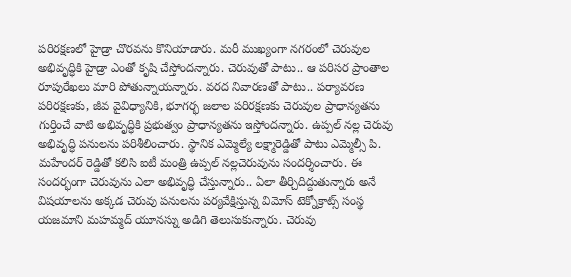పరిరక్షణలో హైడ్రా చొరవను కొనియాడారు. మరీ ముఖ్యంగా నగరంలో చెరువుల అభివృద్ధికి హైడ్రా ఎంతో కృషి చేస్తోందన్నారు. చెరువుతో పాటు.. ఆ పరిసర ప్రాంతాల రూపురేఖలు మారి పోతున్నాయన్నారు. వరద నివారణతో పాటు.. పర్యావరణ పరిరక్షణకు, జీవ వైవిధ్యానికి, భూగర్భ జలాల పరిరక్షణకు చెరువుల ప్రాధాన్యతను గుర్తించే వాటి అభివృద్ధికి ప్రభుత్వం ప్రాధాన్యతను ఇస్తోందన్నారు. ఉప్పల్ నల్ల చెరువు అభివృద్ధి పనులను పరిశీలించారు. స్థానిక ఎమ్మెల్యే లక్ష్మారెడ్డితో పాటు ఎమ్మెల్సీ పి. మహేందర్ రెడ్డితో కలిసి ఐటీ మంత్రి ఉప్పల్ నల్లచెరువును సందర్శించారు. ఈ సందర్భంగా చెరువును ఎలా అభివృద్ధి చేస్తున్నారు.. ఏలా తీర్చిదిద్దుతున్నారు అనే విషయాలను అక్కడ చెరువు పనులను పర్యవేక్షిస్తున్న విమోస్ టెక్నోక్రాట్స్ సంస్థ యజమాని మహమ్మద్ యూనస్ను అడిగి తెలుసుకున్నారు. చెరువు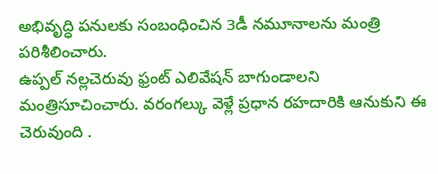అభివృద్ధి పనులకు సంబంధించిన 3డీ నమూనాలను మంత్రి పరిశీలించారు.
ఉప్పల్ నల్లచెరువు ఫ్రంట్ ఎలివేషన్ బాగుండాలని మంత్రిసూచించారు. వరంగల్కు వెళ్లే ప్రధాన రహదారికి ఆనుకుని ఈ చెరువుంది .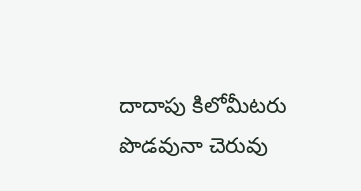దాదాపు కిలోమీటరు పొడవునా చెరువు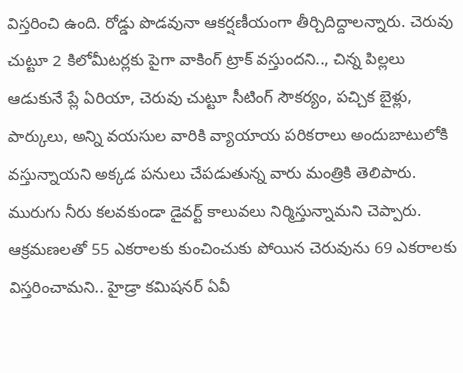విస్తరించి ఉంది. రోడ్డు పొడవునా ఆకర్షణీయంగా తీర్చిదిద్దాలన్నారు. చెరువు చుట్టూ 2 కిలోమీటర్లకు పైగా వాకింగ్ ట్రాక్ వస్తుందని.., చిన్న పిల్లలు ఆడుకునే ప్లే ఏరియా, చెరువు చుట్టూ సీటింగ్ సౌకర్యం, పచ్చిక బైళ్లు, పార్కులు, అన్ని వయసుల వారికి వ్యాయాయ పరికరాలు అందుబాటులోకి వస్తున్నాయని అక్కడ పనులు చేపడుతున్న వారు మంత్రికి తెలిపారు. మురుగు నీరు కలవకుండా డైవర్ట్ కాలువలు నిర్మిస్తున్నామని చెప్పారు. ఆక్రమణలతో 55 ఎకరాలకు కుంచించుకు పోయిన చెరువును 69 ఎకరాలకు విస్తరించామని.. హైడ్రా కమిషనర్ ఏవీ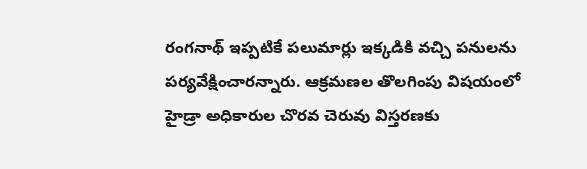రంగనాథ్ ఇప్పటికే పలుమార్లు ఇక్కడికి వచ్చి పనులను పర్యవేక్షించారన్నారు. ఆక్రమణల తొలగింపు విషయంలో హైడ్రా అధికారుల చొరవ చెరువు విస్తరణకు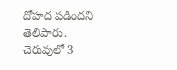దోహద పడిందని తెలిపారు. చెరువులో 3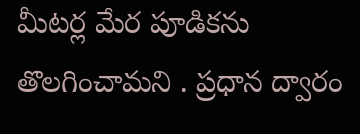మీటర్ల మేర పూడికను తొలగించామని . ప్రధాన ద్వారం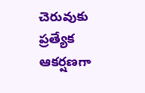చెరువుకు ప్రత్యేక ఆకర్షణగా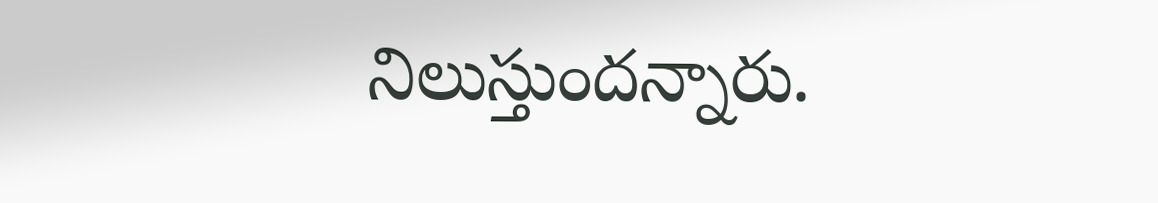నిలుస్తుందన్నారు.